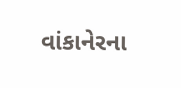વાંકાનેરના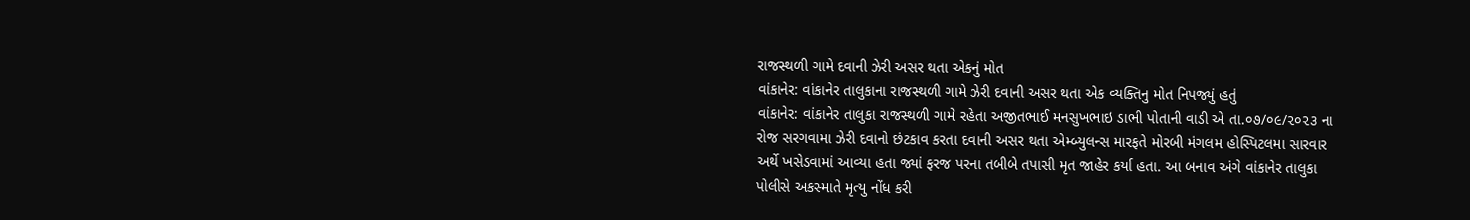રાજસ્થળી ગામે દવાની ઝેરી અસર થતા એકનું મોત
વાંકાનેર: વાંકાનેર તાલુકાના રાજસ્થળી ગામે ઝેરી દવાની અસર થતા એક વ્યક્તિનુ મોત નિપજ્યું હતું
વાંકાનેર: વાંકાનેર તાલુકા રાજસ્થળી ગામે રહેતા અજીતભાઈ મનસુખભાઇ ડાભી પોતાની વાડી એ તા.૦૭/૦૯/૨૦૨૩ ના રોજ સરગવામા ઝેરી દવાનો છંટકાવ કરતા દવાની અસર થતા એમ્બ્યુલન્સ મારફતે મોરબી મંગલમ હોસ્પિટલમા સારવાર અર્થે ખસેડવામાં આવ્યા હતા જ્યાં ફરજ પરના તબીબે તપાસી મૃત જાહેર કર્યા હતા. આ બનાવ અંગે વાંકાનેર તાલુકા પોલીસે અકસ્માતે મૃત્યુ નોંધ કરી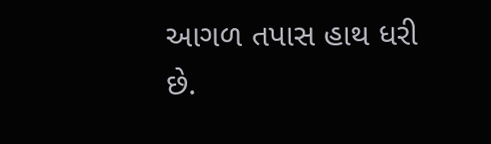આગળ તપાસ હાથ ધરી છે.